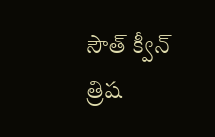సౌత్ క్వీన్ త్రిష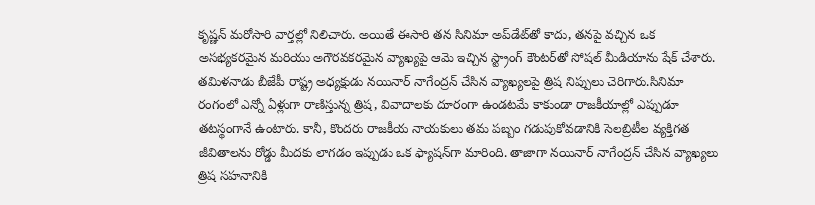కృష్ణన్ మరోసారి వార్తల్లో నిలిచారు. అయితే ఈసారి తన సినిమా అప్‌డేట్‌తో కాదు, తనపై వచ్చిన ఒక అసభ్యకరమైన మరియు అగౌరవకరమైన వ్యాఖ్యపై ఆమె ఇచ్చిన స్ట్రాంగ్ కౌంటర్‌తో సోషల్ మీడియాను షేక్ చేశారు. తమిళనాడు బీజేపీ రాష్ట్ర అధ్యక్షుడు నయినార్ నాగేంద్రన్ చేసిన వ్యాఖ్యలపై త్రిష నిప్పులు చెరిగారు.సినిమా రంగంలో ఎన్నో ఏళ్లుగా రాణిస్తున్న త్రిష, వివాదాలకు దూరంగా ఉండటమే కాకుండా రాజకీయాల్లో ఎప్పుడూ తటస్థంగానే ఉంటారు. కానీ, కొందరు రాజకీయ నాయకులు తమ పబ్బం గడుపుకోవడానికి సెలబ్రిటీల వ్యక్తిగత జీవితాలను రోడ్డు మీదకు లాగడం ఇప్పుడు ఒక ఫ్యాషన్‌గా మారింది. తాజాగా నయినార్ నాగేంద్రన్ చేసిన వ్యాఖ్యలు త్రిష సహనానికి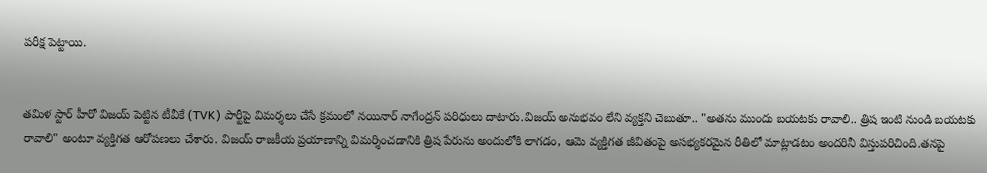పరీక్ష పెట్టాయి.


తమిళ స్టార్ హీరో విజయ్ పెట్టిన టీవీకే (TVK) పార్టీపై విమర్శలు చేసే క్రమంలో నయినార్ నాగేంద్రన్ పరిధులు దాటారు.విజయ్ అనుభవం లేని వ్యక్తని చెబుతూ.. "అతను ముందు బయటకు రావాలి.. త్రిష ఇంటి నుండి బయటకు రావాలి" అంటూ వ్యక్తిగత ఆరోపణలు చేశారు. విజయ్ రాజకీయ ప్రయాణాన్ని విమర్శించడానికి త్రిష పేరును అందులోకి లాగడం, ఆమె వ్యక్తిగత జీవితంపై అసభ్యకరమైన రీతిలో మాట్లాడటం అందరినీ విస్తుపరిచింది.తనపై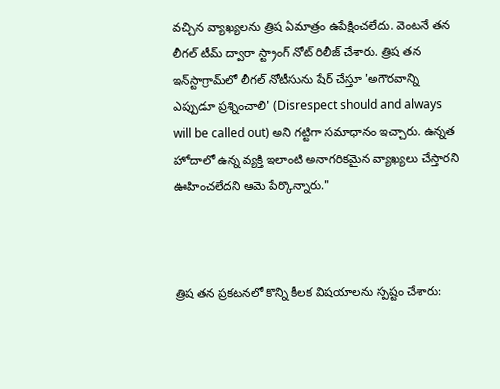వచ్చిన వ్యాఖ్యలను త్రిష ఏమాత్రం ఉపేక్షించలేదు. వెంటనే తన లీగల్ టీమ్ ద్వారా స్ట్రాంగ్ నోట్ రిలీజ్ చేశారు. త్రిష తన ఇన్‌స్టాగ్రామ్‌లో లీగల్ నోటీసును షేర్ చేస్తూ 'అగౌరవాన్ని ఎప్పుడూ ప్రశ్నించాలి' (Disrespect should and always will be called out) అని గట్టిగా సమాధానం ఇచ్చారు. ఉన్నత హోదాలో ఉన్న వ్యక్తి ఇలాంటి అనాగరికమైన వ్యాఖ్యలు చేస్తారని ఊహించలేదని ఆమె పేర్కొన్నారు."



త్రిష తన ప్రకటనలో కొన్ని కీలక విషయాలను స్పష్టం చేశారు: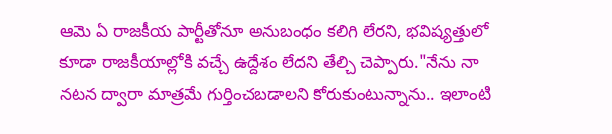ఆమె ఏ రాజకీయ పార్టీతోనూ అనుబంధం కలిగి లేరని, భవిష్యత్తులో కూడా రాజకీయాల్లోకి వచ్చే ఉద్దేశం లేదని తేల్చి చెప్పారు."నేను నా నటన ద్వారా మాత్రమే గుర్తించబడాలని కోరుకుంటున్నాను.. ఇలాంటి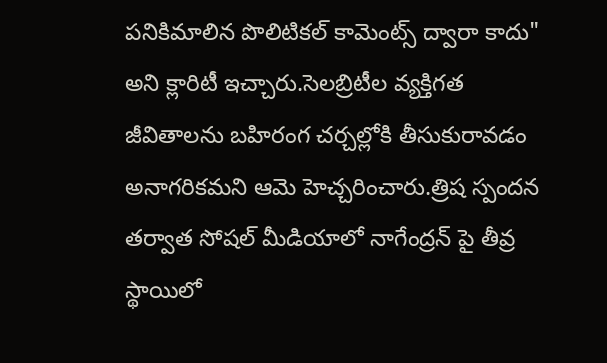పనికిమాలిన పొలిటికల్ కామెంట్స్ ద్వారా కాదు" అని క్లారిటీ ఇచ్చారు.సెలబ్రిటీల వ్యక్తిగత జీవితాలను బహిరంగ చర్చల్లోకి తీసుకురావడం అనాగరికమని ఆమె హెచ్చరించారు.త్రిష స్పందన తర్వాత సోషల్ మీడియాలో నాగేంద్రన్ పై తీవ్ర స్థాయిలో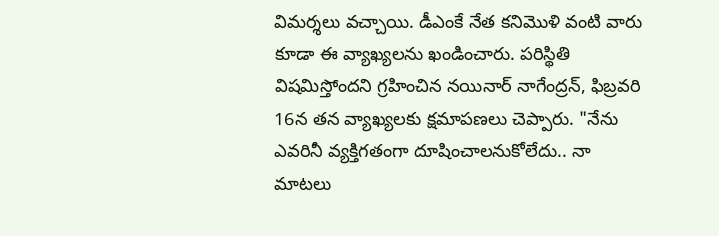విమర్శలు వచ్చాయి. డీఎంకే నేత కనిమొళి వంటి వారు కూడా ఈ వ్యాఖ్యలను ఖండించారు. పరిస్థితి విషమిస్తోందని గ్రహించిన నయినార్ నాగేంద్రన్, ఫిబ్రవరి 16న తన వ్యాఖ్యలకు క్షమాపణలు చెప్పారు. "నేను ఎవరినీ వ్యక్తిగతంగా దూషించాలనుకోలేదు.. నా మాటలు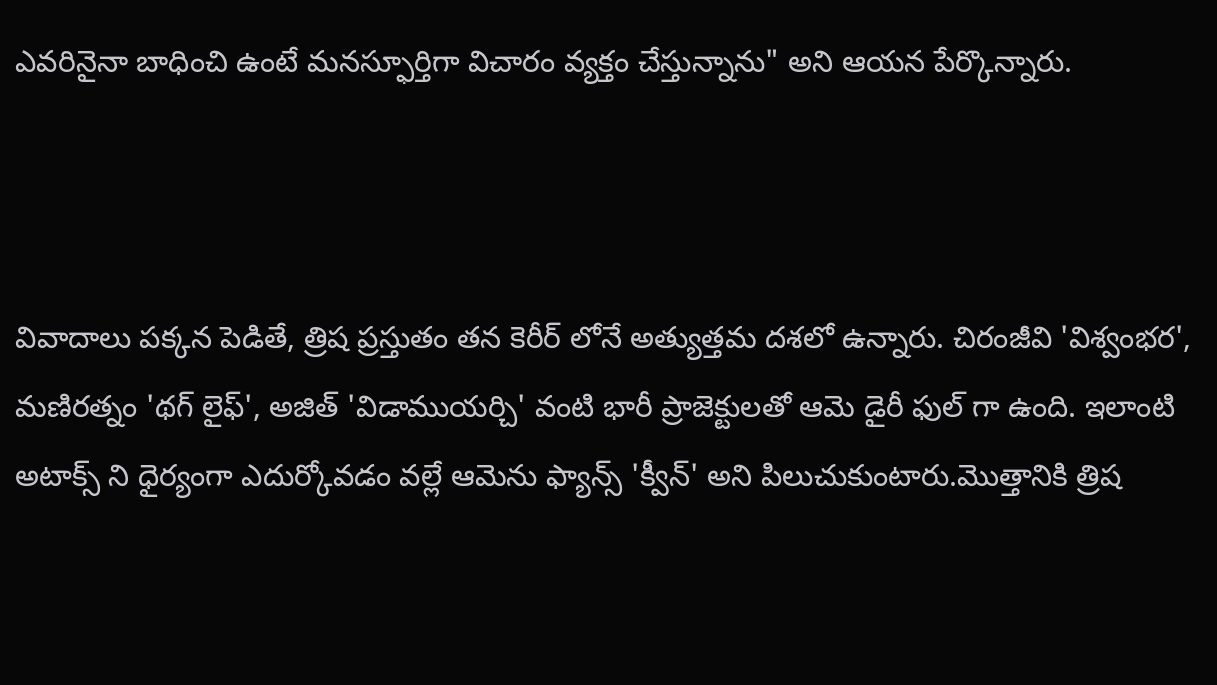ఎవరినైనా బాధించి ఉంటే మనస్ఫూర్తిగా విచారం వ్యక్తం చేస్తున్నాను" అని ఆయన పేర్కొన్నారు.



వివాదాలు పక్కన పెడితే, త్రిష ప్రస్తుతం తన కెరీర్ లోనే అత్యుత్తమ దశలో ఉన్నారు. చిరంజీవి 'విశ్వంభర', మణిరత్నం 'థగ్ లైఫ్', అజిత్ 'విడాముయర్చి' వంటి భారీ ప్రాజెక్టులతో ఆమె డైరీ ఫుల్ గా ఉంది. ఇలాంటి అటాక్స్ ని ధైర్యంగా ఎదుర్కోవడం వల్లే ఆమెను ఫ్యాన్స్ 'క్వీన్' అని పిలుచుకుంటారు.మొత్తానికి త్రిష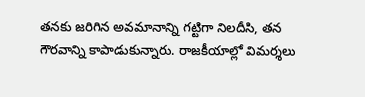తనకు జరిగిన అవమానాన్ని గట్టిగా నిలదీసి, తన గౌరవాన్ని కాపాడుకున్నారు. రాజకీయాల్లో విమర్శలు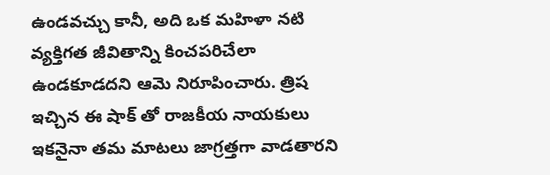ఉండవచ్చు కానీ, అది ఒక మహిళా నటి వ్యక్తిగత జీవితాన్ని కించపరిచేలా ఉండకూడదని ఆమె నిరూపించారు. త్రిష ఇచ్చిన ఈ షాక్ తో రాజకీయ నాయకులు ఇకనైనా తమ మాటలు జాగ్రత్తగా వాడతారని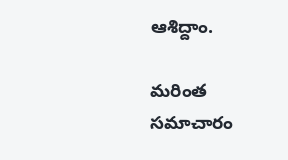ఆశిద్దాం.

మరింత సమాచారం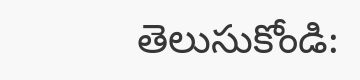తెలుసుకోండి: